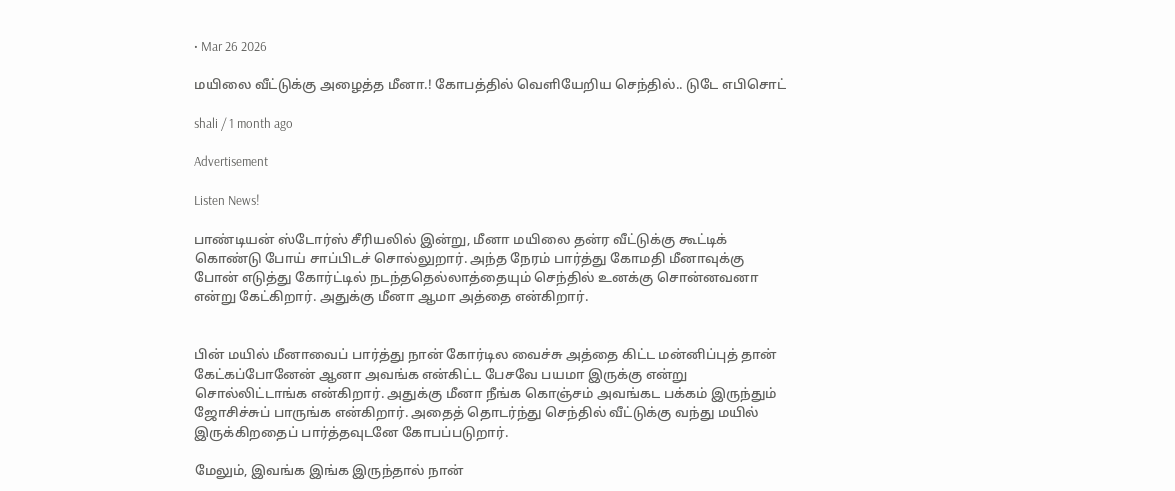• Mar 26 2026

மயிலை வீட்டுக்கு அழைத்த மீனா.! கோபத்தில் வெளியேறிய செந்தில்.. டுடே எபிசொட்

shali / 1 month ago

Advertisement

Listen News!

பாண்டியன் ஸ்டோர்ஸ் சீரியலில் இன்று, மீனா மயிலை தன்ர வீட்டுக்கு கூட்டிக் கொண்டு போய் சாப்பிடச் சொல்லுறார். அந்த நேரம் பார்த்து கோமதி மீனாவுக்கு போன் எடுத்து கோர்ட்டில் நடந்ததெல்லாத்தையும் செந்தில் உனக்கு சொன்னவனா என்று கேட்கிறார். அதுக்கு மீனா ஆமா அத்தை என்கிறார்.


பின் மயில் மீனாவைப் பார்த்து நான் கோர்டில வைச்சு அத்தை கிட்ட மன்னிப்புத் தான் கேட்கப்போனேன் ஆனா அவங்க என்கிட்ட பேசவே பயமா இருக்கு என்று சொல்லிட்டாங்க என்கிறார். அதுக்கு மீனா நீங்க கொஞ்சம் அவங்கட பக்கம் இருந்தும் ஜோசிச்சுப் பாருங்க என்கிறார். அதைத் தொடர்ந்து செந்தில் வீட்டுக்கு வந்து மயில் இருக்கிறதைப் பார்த்தவுடனே கோபப்படுறார்.

மேலும், இவங்க இங்க இருந்தால் நான்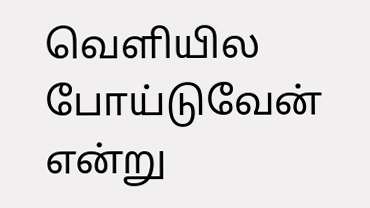வெளியில போய்டுவேன் என்று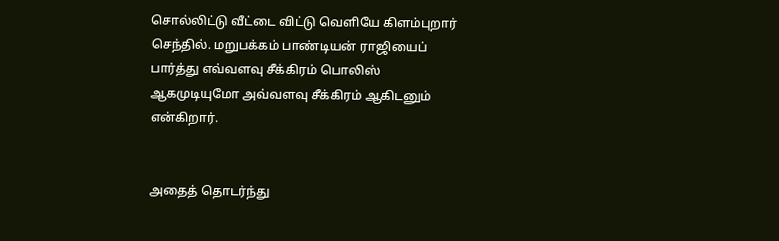சொல்லிட்டு வீட்டை விட்டு வெளியே கிளம்புறார் செந்தில். மறுபக்கம் பாண்டியன் ராஜியைப் பார்த்து எவ்வளவு சீக்கிரம் பொலிஸ் ஆகமுடியுமோ அவ்வளவு சீக்கிரம் ஆகிடனும் என்கிறார்.


அதைத் தொடர்ந்து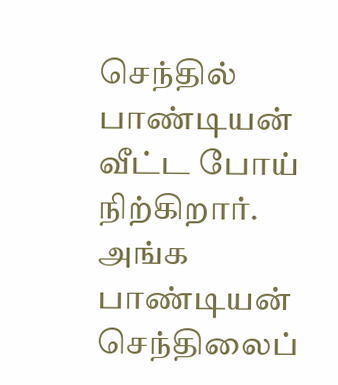செந்தில் பாண்டியன் வீட்ட போய் நிற்கிறார். அங்க பாண்டியன் செந்திலைப்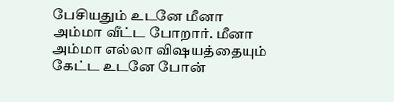பேசியதும் உடனே மீனா அம்மா வீட்ட போறார். மீனா அம்மா எல்லா விஷயத்தையும் கேட்ட உடனே போன்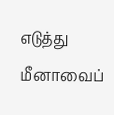எடுத்து மீனாவைப்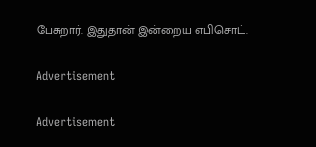பேசுறார். இதுதான் இன்றைய எபிசொட்.

Advertisement

Advertisement